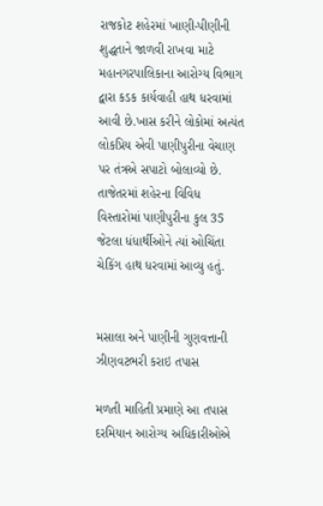રાજકોટ શહેરમાં ખાણી-પીણીની શુદ્ધતાને જાળવી રાખવા માટે મહાનગરપાલિકાના આરોગ્ય વિભાગ દ્વારા કડક કાર્યવાહી હાથ ધરવામાં આવી છે.ખાસ કરીને લોકોમાં અત્યંત લોકપ્રિય એવી પાણીપુરીના વેચાણ પર તંત્રએ સપાટો બોલાવ્યો છે. તાજેતરમાં શહેરના વિવિધ વિસ્તારોમાં પાણીપુરીના કુલ 35 જેટલા ધંધાર્થીઓને ત્યાં ઓચિંતા ચેકિંગ હાથ ધરવામાં આવ્યુ હતું.


મસાલા અને પાણીની ગુણવત્તાની ઝીણવટભરી કરાઇ તપાસ

મળતી માહિતી પ્રમાણે આ તપાસ દરમિયાન આરોગ્ય અધિકારીઓએ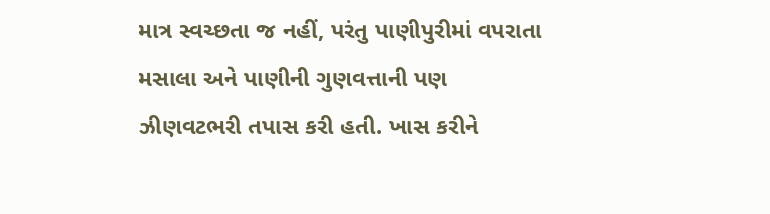માત્ર સ્વચ્છતા જ નહીં, પરંતુ પાણીપુરીમાં વપરાતા મસાલા અને પાણીની ગુણવત્તાની પણ ઝીણવટભરી તપાસ કરી હતી. ખાસ કરીને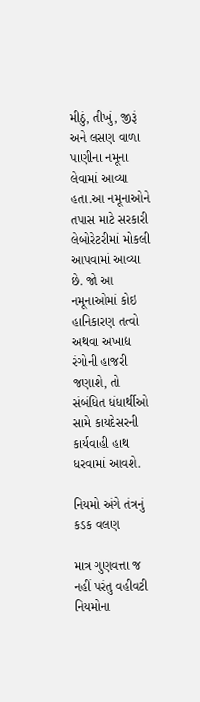મીઠું, તીખું, જીરૂં અને લસણ વાળા પાણીના નમૂના લેવામાં આવ્યા હતા.આ નમૂનાઓને તપાસ માટે સરકારી લેબોરેટરીમાં મોકલી આપવામાં આવ્યા છે. જો આ નમૂનાઓમાં કોઇ હાનિકારણ તત્વો અથવા અખાદ્ય રંગોની હાજરી જણાશે, તો સંબંધિત ધંધાર્થીઓ સામે કાયદેસરની કાર્યવાહી હાથ ધરવામાં આવશે.

નિયમો અંગે તંત્રનું કડક વલણ

માત્ર ગુણવત્તા જ નહીં પરંતુ વહીવટી નિયમોના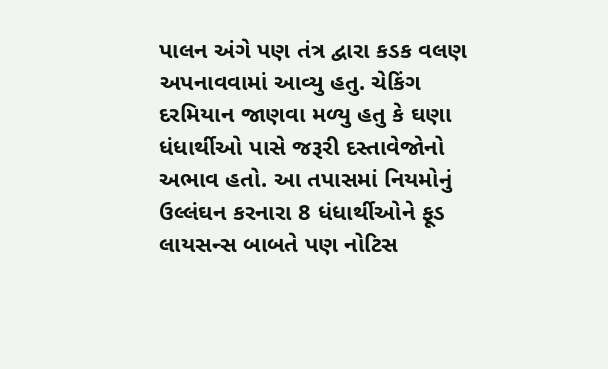પાલન અંગે પણ તંત્ર દ્વારા કડક વલણ અપનાવવામાં આવ્યુ હતુ. ચેકિંગ દરમિયાન જાણવા મળ્યુ હતુ કે ઘણા ધંધાર્થીઓ પાસે જરૂરી દસ્તાવેજોનો અભાવ હતો. આ તપાસમાં નિયમોનું ઉલ્લંઘન કરનારા 8 ધંધાર્થીઓને ફૂડ લાયસન્સ બાબતે પણ નોટિસ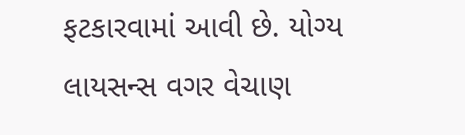ફટકારવામાં આવી છે. યોગ્ય લાયસન્સ વગર વેચાણ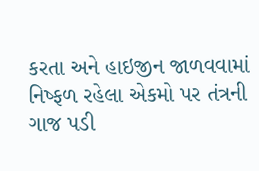કરતા અને હાઇજીન જાળવવામાં નિષ્ફળ રહેલા એકમો પર તંત્રની ગાજ પડી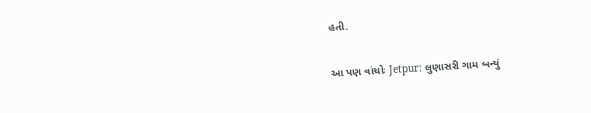હતી.

આ પણ વાંચોઃ Jetpur: લુણાસરી ગામ બન્યું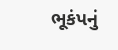ભૂકંપનું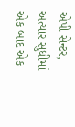એપી સેન્ટર, અત્યાર સુધીમાં એક બાદ એક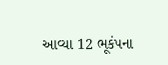આવ્યા 12 ભૂકંપના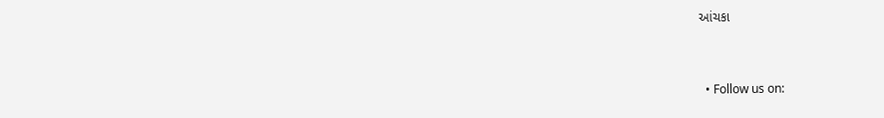આંચકા


  • Follow us on: